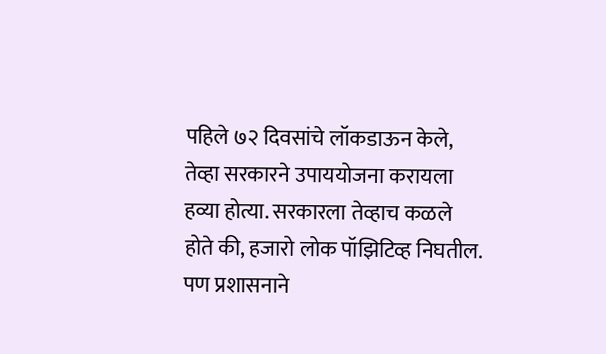पहिले ७२ दिवसांचे लॉकडाऊन केले, तेव्हा सरकारने उपाययोजना करायला हव्या होत्या. सरकारला तेव्हाच कळले होते की, हजारो लोक पॉझिटिव्ह निघतील. पण प्रशासनाने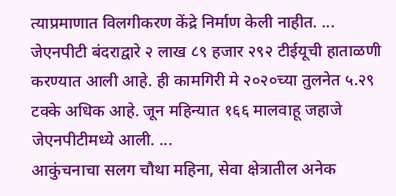त्याप्रमाणात विलगीकरण केंद्रे निर्माण केली नाहीत. ...
जेएनपीटी बंदराद्वारे २ लाख ८९ हजार २९२ टीईयूची हाताळणी करण्यात आली आहे. ही कामगिरी मे २०२०च्या तुलनेत ५.२९ टक्के अधिक आहे. जून महिन्यात १६६ मालवाहू जहाजे जेएनपीटीमध्ये आली. ...
आकुंचनाचा सलग चौथा महिना, सेवा क्षेत्रातील अनेक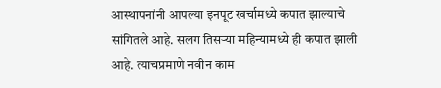आस्थापनांनी आपल्या इनपूट खर्चामध्ये कपात झाल्याचे सांगितले आहे. सलग तिसऱ्या महिन्यामध्ये ही कपात झाली आहे. त्याचप्रमाणे नवीन काम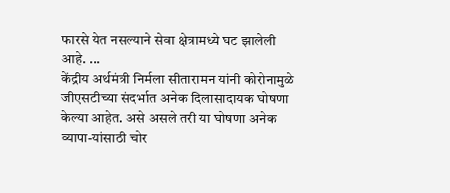फारसे येत नसल्याने सेवा क्षेत्रामध्ये घट झालेली आहे. ...
केंद्रीय अर्थमंत्री निर्मला सीतारामन यांनी कोरोनामुळे जीएसटीच्या संदर्भात अनेक दिलासादायक घोषणा केल्या आहेत. असे असले तरी या घोषणा अनेक व्यापा-यांसाठी चोर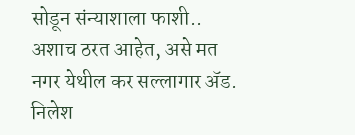सोडून संन्याशाला फाशी.. अशाच ठरत आहेत, असे मत नगर येथील कर सल्लागार ॲड. निलेश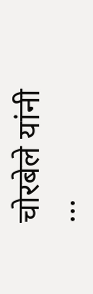चोरबेले यांनी ...